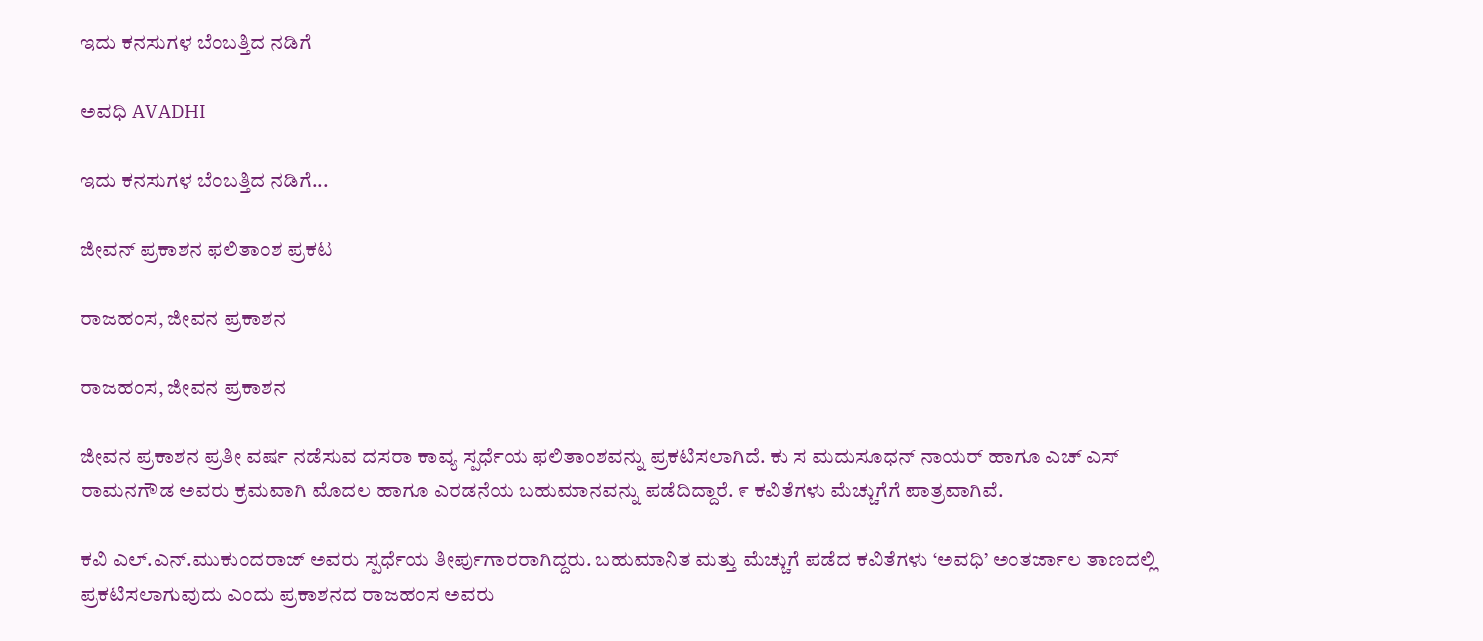ಇದು ಕನಸುಗಳ ಬೆಂಬತ್ತಿದ ನಡಿಗೆ‍

ಅವಧಿ AVADHI

ಇದು ಕನಸುಗಳ ಬೆಂಬತ್ತಿದ ನಡಿಗೆ...

ಜೀವನ್ ಪ್ರಕಾಶನ ಫಲಿತಾಂಶ ಪ್ರಕಟ

ರಾಜಹಂಸ, ಜೀವನ ಪ್ರಕಾಶನ

ರಾಜಹಂಸ, ಜೀವನ ಪ್ರಕಾಶನ

ಜೀವನ ಪ್ರಕಾಶನ ಪ್ರತೀ ವರ್ಷ ನಡೆಸುವ ದಸರಾ ಕಾವ್ಯ ಸ್ಪರ್ಧೆಯ ಫಲಿತಾಂಶವನ್ನು ಪ್ರಕಟಿಸಲಾಗಿದೆ. ಕು ಸ ಮದುಸೂಧನ್ ನಾಯರ್ ಹಾಗೂ ಎಚ್ ಎಸ್ ರಾಮನಗೌಡ ಅವರು ಕ್ರಮವಾಗಿ ಮೊದಲ ಹಾಗೂ ಎರಡನೆಯ ಬಹುಮಾನವನ್ನು ಪಡೆದಿದ್ದಾರೆ. ೯ ಕವಿತೆಗಳು ಮೆಚ್ಚುಗೆಗೆ ಪಾತ್ರವಾಗಿವೆ.

ಕವಿ ಎಲ್.ಎನ್.ಮುಕುಂದರಾಜ್ ಅವರು ಸ್ಪರ್ಧೆಯ ತೀರ್ಪುಗಾರರಾಗಿದ್ದರು. ಬಹುಮಾನಿತ ಮತ್ತು ಮೆಚ್ಚುಗೆ ಪಡೆದ ಕವಿತೆಗಳು ‘ಅವಧಿ’ ಅಂತರ್ಜಾಲ ತಾಣದಲ್ಲಿ ಪ್ರಕಟಿಸಲಾಗುವುದು ಎಂದು ಪ್ರಕಾಶನದ ರಾಜಹಂಸ ಅವರು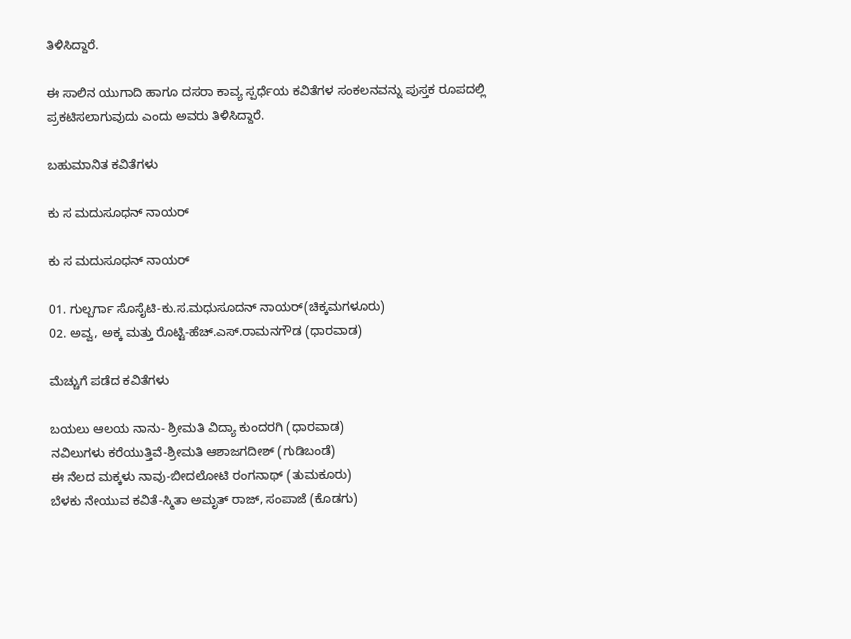ತಿಳಿಸಿದ್ದಾರೆ.

ಈ ಸಾಲಿನ ಯುಗಾದಿ ಹಾಗೂ ದಸರಾ ಕಾವ್ಯ ಸ್ಪರ್ಧೆಯ ಕವಿತೆಗಳ ಸಂಕಲನವನ್ನು ಪುಸ್ತಕ ರೂಪದಲ್ಲಿ ಪ್ರಕಟಿಸಲಾಗುವುದು ಎಂದು ಅವರು ತಿಳಿಸಿದ್ದಾರೆ.

ಬಹುಮಾನಿತ ಕವಿತೆಗಳು

ಕು ಸ ಮದುಸೂಧನ್ ನಾಯರ್

ಕು ಸ ಮದುಸೂಧನ್ ನಾಯರ್

01. ಗುಲ್ಬರ್ಗಾ ಸೊಸೈಟಿ-ಕು.ಸ.ಮಧುಸೂದನ್ ನಾಯರ್(ಚಿಕ್ಕಮಗಳೂರು)
02. ಅವ್ವ, ಅಕ್ಕ ಮತ್ತು ರೊಟ್ಟಿ-ಹೆಚ್.ಎಸ್.ರಾಮನಗೌಡ (ಧಾರವಾಡ)

ಮೆಚ್ಚುಗೆ ಪಡೆದ ಕವಿತೆಗಳು

ಬಯಲು ಆಲಯ ನಾನು- ಶ್ರೀಮತಿ ವಿದ್ಯಾ ಕುಂದರಗಿ (ಧಾರವಾಡ)
ನವಿಲುಗಳು ಕರೆಯುತ್ತಿವೆ-ಶ್ರೀಮತಿ ಆಶಾಜಗದೀಶ್ (ಗುಡಿಬಂಡೆ)
ಈ ನೆಲದ ಮಕ್ಕಳು ನಾವು-ಬೀದಲೋಟಿ ರಂಗನಾಥ್ (ತುಮಕೂರು)
ಬೆಳಕು ನೇಯುವ ಕವಿತೆ-ಸ್ಮಿತಾ ಅಮೃತ್ ರಾಜ್, ಸಂಪಾಜೆ (ಕೊಡಗು)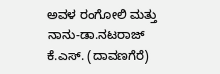ಅವಳ ರಂಗೋಲಿ ಮತ್ತು ನಾನು-ಡಾ.ನಟರಾಜ್ ಕೆ.ಎಸ್. (ದಾವಣಗೆರೆ)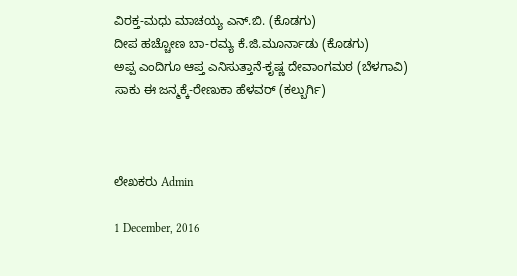ವಿರಕ್ತ-ಮಧು ಮಾಚಯ್ಯ ಎನ್.ಬಿ. (ಕೊಡಗು)
ದೀಪ ಹಚ್ಚೋಣ ಬಾ-ರಮ್ಯ ಕೆ.ಜಿ.ಮೂರ್ನಾಡು (ಕೊಡಗು)
ಅಪ್ಪ ಎಂದಿಗೂ ಆಪ್ತ ಎನಿಸುತ್ತಾನೆ-ಕೃಷ್ಣ ದೇವಾಂಗಮಠ (ಬೆಳಗಾವಿ)
ಸಾಕು ಈ ಜನ್ಮಕ್ಕೆ-ರೇಣುಕಾ ಹೆಳವರ್ (ಕಲ್ಬುರ್ಗಿ)



ಲೇಖಕರು Admin

1 December, 2016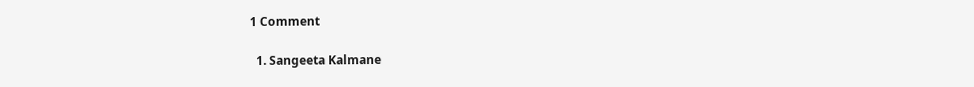1 Comment

  1. Sangeeta Kalmane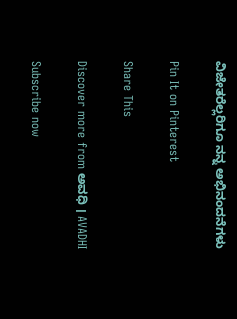ವಿಜೇತರೆಲ್ಲರಿಗೂ ನನ್ನ ಅಭಿನಂದನೆಗಳು

Pin It on Pinterest

Share This

Discover more from ಅವಧಿ । AVADHI

Subscribe now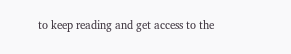to keep reading and get access to the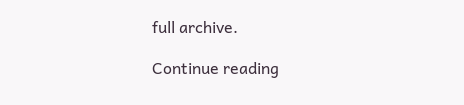full archive.

Continue reading